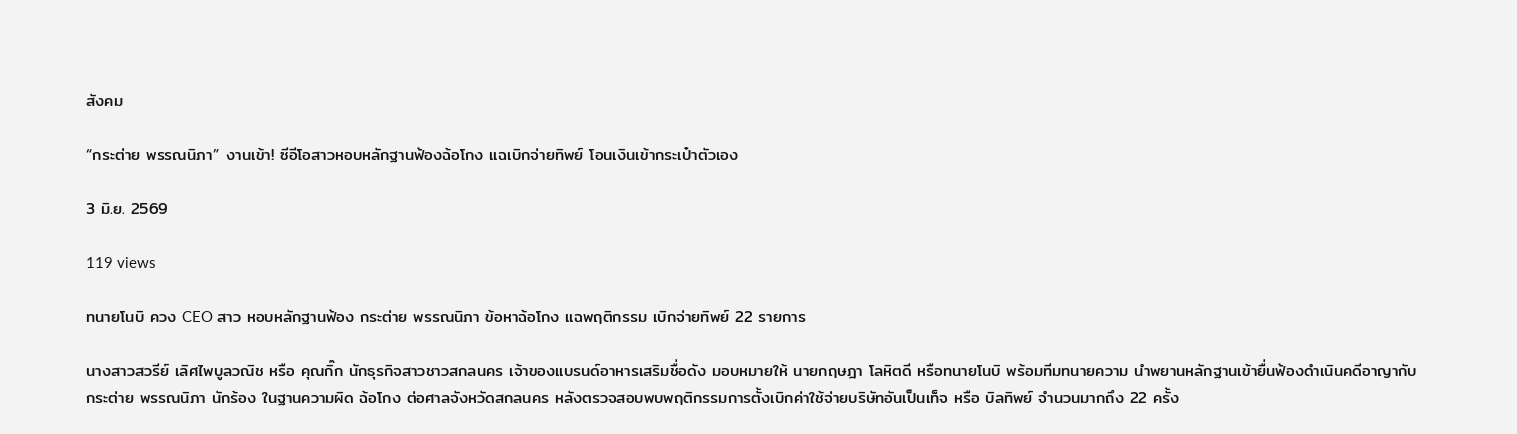สังคม

“กระต่าย พรรณนิภา” งานเข้า! ซีอีโอสาวหอบหลักฐานฟ้องฉ้อโกง แฉเบิกจ่ายทิพย์ โอนเงินเข้ากระเป๋าตัวเอง

3 มิ.ย. 2569

119 views

ทนายโนบิ ควง CEO สาว หอบหลักฐานฟ้อง กระต่าย พรรณนิภา ข้อหาฉ้อโกง แฉพฤติกรรม เบิกจ่ายทิพย์ 22 รายการ

นางสาวสวรีย์ เลิศไพบูลวณิช หรือ คุณกิ๊ก นักธุรกิจสาวชาวสกลนคร เจ้าของแบรนด์อาหารเสริมชื่อดัง มอบหมายให้ นายกฤษฎา โลหิตดี หรือทนายโนบิ พร้อมทีมทนายความ นำพยานหลักฐานเข้ายื่นฟ้องดำเนินคดีอาญากับ กระต่าย พรรณนิภา นักร้อง ในฐานความผิด ฉ้อโกง ต่อศาลจังหวัดสกลนคร หลังตรวจสอบพบพฤติกรรมการตั้งเบิกค่าใช้จ่ายบริษัทอันเป็นเท็จ หรือ บิลทิพย์ จำนวนมากถึง 22 ครั้ง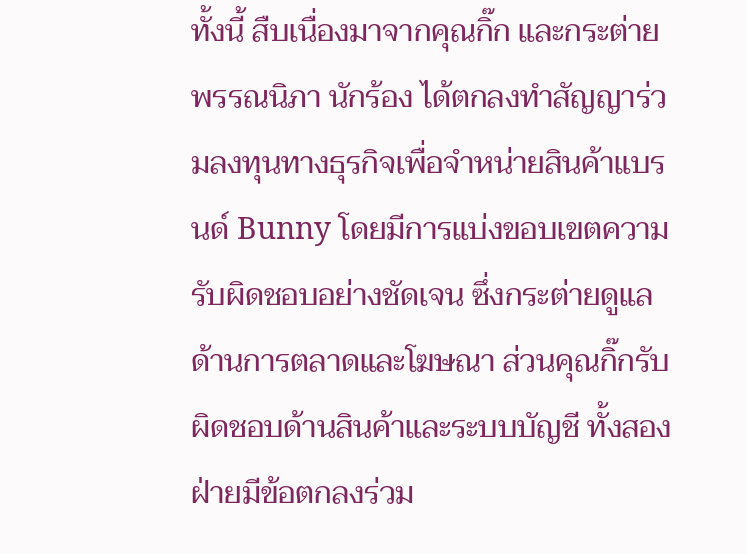ทั้งนี้ สืบเนื่องมาจากคุณกิ๊ก และกระต่าย พรรณนิภา นักร้อง ได้ตกลงทำสัญญาร่วมลงทุนทางธุรกิจเพื่อจำหน่ายสินค้าแบรนด์ Bunny โดยมีการแบ่งขอบเขตความรับผิดชอบอย่างชัดเจน ซึ่งกระต่ายดูแลด้านการตลาดและโฆษณา ส่วนคุณกิ๊กรับผิดชอบด้านสินค้าและระบบบัญชี ทั้งสองฝ่ายมีข้อตกลงร่วม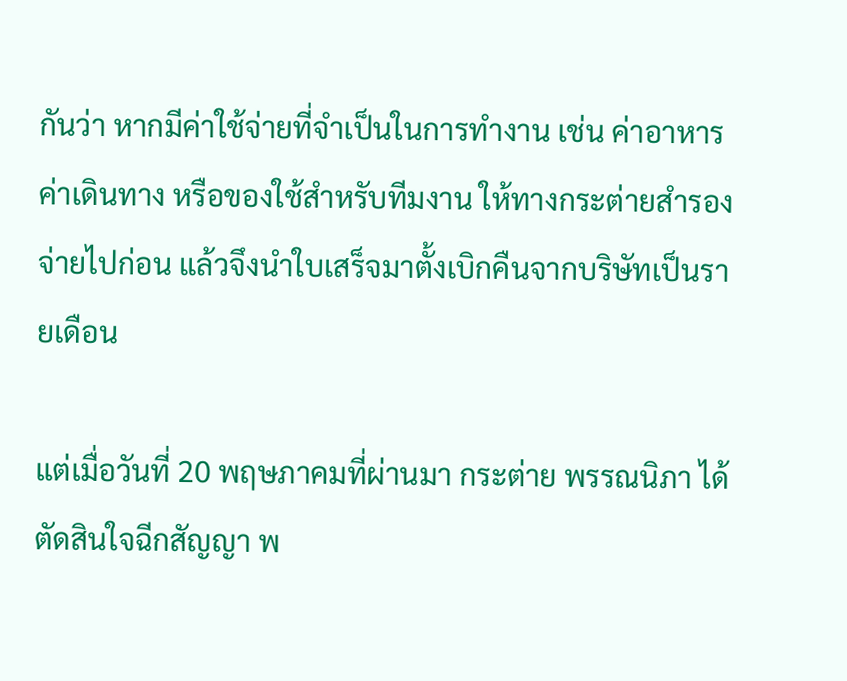กันว่า หากมีค่าใช้จ่ายที่จำเป็นในการทำงาน เช่น ค่าอาหาร ค่าเดินทาง หรือของใช้สำหรับทีมงาน ให้ทางกระต่ายสำรองจ่ายไปก่อน แล้วจึงนำใบเสร็จมาตั้งเบิกคืนจากบริษัทเป็นรายเดือน

แต่เมื่อวันที่ 20 พฤษภาคมที่ผ่านมา กระต่าย พรรณนิภา ได้ตัดสินใจฉีกสัญญา พ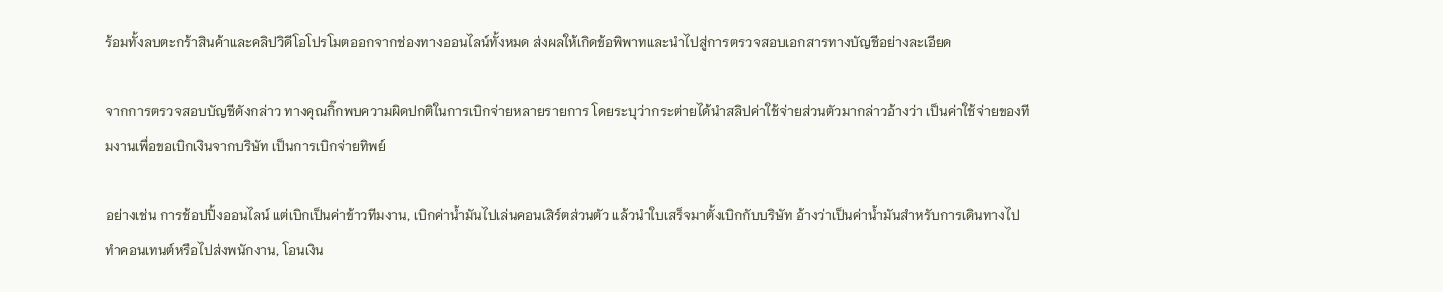ร้อมทั้งลบตะกร้าสินค้าและคลิปวิดีโอโปรโมตออกจากช่องทางออนไลน์ทั้งหมด ส่งผลให้เกิดข้อพิพาทและนำไปสู่การตรวจสอบเอกสารทางบัญชีอย่างละเอียด

จากการตรวจสอบบัญชีดังกล่าว ทางคุณกิ๊กพบความผิดปกติในการเบิกจ่ายหลายรายการ โดยระบุว่ากระต่ายได้นำสลิปค่าใช้จ่ายส่วนตัวมากล่าวอ้างว่า เป็นค่าใช้จ่ายของทีมงานเพื่อขอเบิกเงินจากบริษัท เป็นการเบิกจ่ายทิพย์

อย่างเช่น การช้อปปิ้งออนไลน์ แต่เบิกเป็นค่าข้าวทีมงาน, เบิกค่าน้ำมันไปเล่นคอนเสิร์ตส่วนตัว แล้วนำใบเสร็จมาตั้งเบิกกับบริษัท อ้างว่าเป็นค่าน้ำมันสำหรับการเดินทางไปทำคอนเทนต์หรือไปส่งพนักงาน, โอนเงิน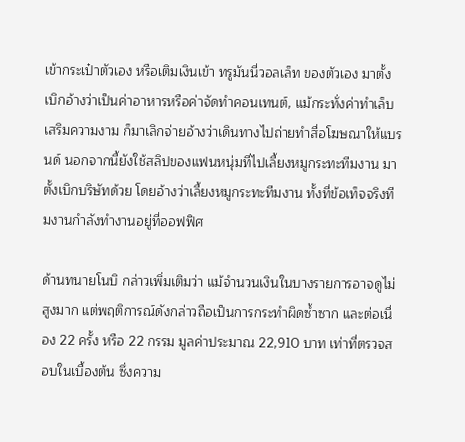เข้ากระเป๋าตัวเอง หรือเติมเงินเข้า ทรูมันนี่วอลเล็ท ของตัวเอง มาตั้งเบิกอ้างว่าเป็นค่าอาหารหรือค่าจัดทำคอนเทนต์, แม้กระทั่งค่าทำเล็บ เสริมความงาม ก็มาเลิกจ่ายอ้างว่าเดินทางไปถ่ายทำสื่อโฆษณาให้แบรนด์ นอกจากนี้ยังใช้สลิปของแฟนหนุ่มที่ไปเลี้ยงหมูกระทะทีมงาน มาตั้งเบิกบริษัทด้วย โดยอ้างว่าเลี้ยงหมูกระทะทีมงาน ทั้งที่ข้อเท็จจริงทีมงานกำลังทำงานอยู่ที่ออฟฟิศ

ด้านทนายโนบิ กล่าวเพิ่มเติมว่า แม้จำนวนเงินในบางรายการอาจดูไม่สูงมาก แต่พฤติการณ์ดังกล่าวถือเป็นการกระทำผิดซ้ำซาก และต่อเนื่อง 22 ครั้ง หรือ 22 กรรม มูลค่าประมาณ 22,910 บาท เท่าที่ตรวจสอบในเบื้องต้น ซึ่งความ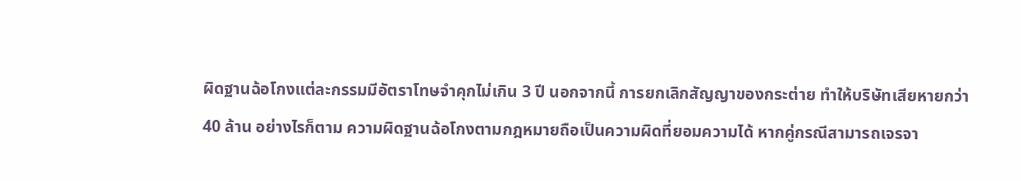ผิดฐานฉ้อโกงแต่ละกรรมมีอัตราโทษจำคุกไม่เกิน 3 ปี นอกจากนี้ การยกเลิกสัญญาของกระต่าย ทำให้บริษัทเสียหายกว่า 40 ล้าน อย่างไรก็ตาม ความผิดฐานฉ้อโกงตามกฎหมายถือเป็นความผิดที่ยอมความได้ หากคู่กรณีสามารถเจรจา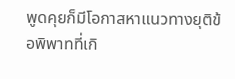พูดคุยก็มีโอกาสหาแนวทางยุติข้อพิพาทที่เกิ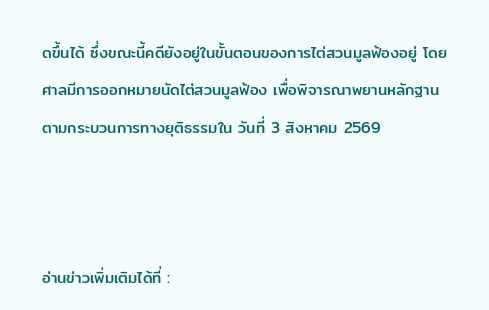ดขึ้นได้ ซึ่งขณะนี้คดียังอยู่ในขั้นตอนของการไต่สวนมูลฟ้องอยู่ โดยศาลมีการออกหมายนัดไต่สวนมูลฟ้อง เพื่อพิจารณาพยานหลักฐานตามกระบวนการทางยุติธรรมใน วันที่ 3 สิงหาคม 2569



อ่านข่าวเพิ่มเติมได้ที่ :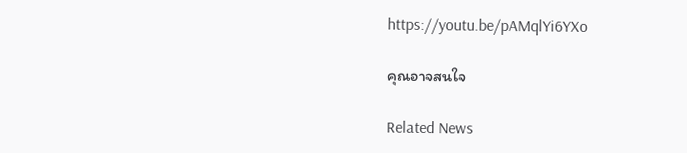https://youtu.be/pAMqlYi6YXo

คุณอาจสนใจ

Related News